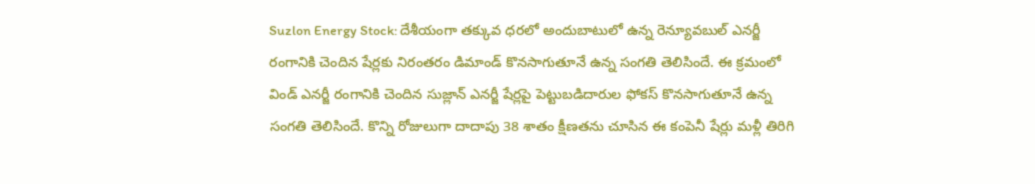Suzlon Energy Stock: దేశీయంగా తక్కువ ధరలో అందుబాటులో ఉన్న రెన్యూవబుల్ ఎనర్జీ రంగానికి చెందిన షేర్లకు నిరంతరం డిమాండ్ కొనసాగుతూనే ఉన్న సంగతి తెలిసిందే. ఈ క్రమంలో విండ్ ఎనర్జీ రంగానికి చెందిన సుజ్లాన్ ఎనర్జీ షేర్లపై పెట్టుబడిదారుల ఫోకస్ కొనసాగుతూనే ఉన్న సంగతి తెలిసిందే. కొన్ని రోజులుగా దాదాపు 38 శాతం క్షీణతను చూసిన ఈ కంపెనీ షేర్లు మళ్లీ తిరిగి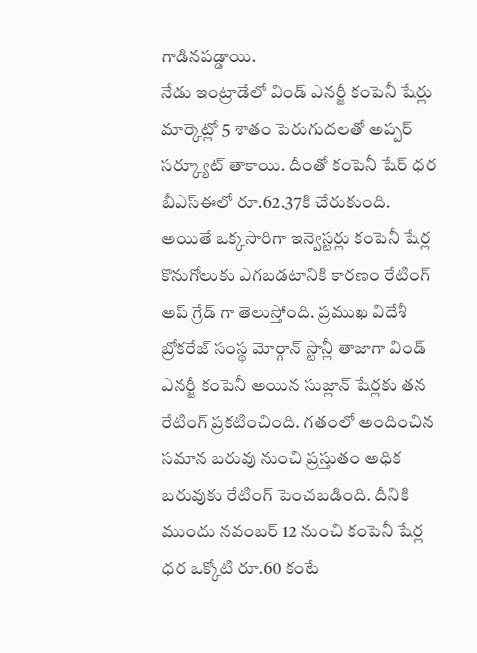గాడినపడ్డాయి.
నేడు ఇంట్రాడేలో విండ్ ఎనర్జీ కంపెనీ షేర్లు మార్కెట్లో 5 శాతం పెరుగుదలతో అప్పర్ సర్క్యూట్ తాకాయి. దీంతో కంపెనీ షేర్ ధర బీఎస్ఈలో రూ.62.37కి చేరుకుంది. అయితే ఒక్కసారిగా ఇన్వెస్టర్లు కంపెనీ షేర్ల కొనుగోలుకు ఎగబడటానికి కారణం రేటింగ్ అప్ గ్రేడ్ గా తెలుస్తోంది. ప్రముఖ విదేశీ బ్రోకరేజ్ సంస్థ మోర్గాన్ స్టాన్లీ తాజాగా విండ్ ఎనర్జీ కంపెనీ అయిన సుజ్లాన్ షేర్లకు తన రేటింగ్ ప్రకటించింది. గతంలో అందించిన సమాన బరువు నుంచి ప్రస్తుతం అధిక బరువుకు రేటింగ్ పెంచబడింది. దీనికి ముందు నవంబర్ 12 నుంచి కంపెనీ షేర్ల ధర ఒక్కోటి రూ.60 కంటే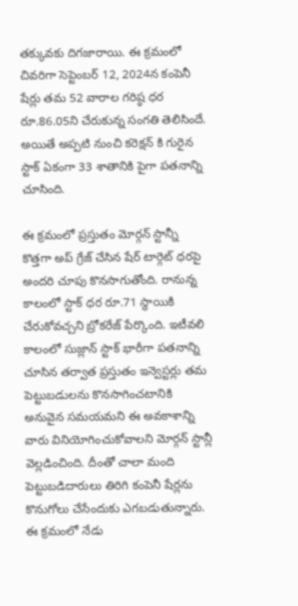తక్కువకు దిగజారాయి. ఈ క్రమంలో చివరిగా సెప్టెంబర్ 12, 2024న కంపెనీ షేర్లు తమ 52 వారాల గరిష్ఠ ధర రూ.86.05ని చేరుకున్న సంగతి తెలిసిందే. అయితే అప్పటి నుంచి కరెక్షన్ కి గురైన స్టాక్ ఏకంగా 33 శాతానికి పైగా పతనాన్ని చూసింది.

ఈ క్రమంలో ప్రస్తుతం మోర్గన్ స్టాన్నీ కొత్తగా అప్ గ్రేజ్ చేసిన షేర్ టార్గెట్ ధరపై అందరి చూపు కొనసాగుతోంది. రానున్న కాలంలో స్టాక్ ధర రూ.71 స్థాయికి చేరుకోవచ్చని బ్రోకరేజ్ పేర్కొంది. ఇటీవలి కాలంలో సుజ్లాన్ స్టాక్ భారీగా పతనాన్ని చూసిన తర్వాత ప్రస్తుతం ఇన్వెస్టర్లు తమ పెట్టుబడులను కొనసాగించటానికి అనువైన సమయమని ఈ అవకాశాన్ని వారు వినియోగించుకోవాలని మోర్గన్ స్టాన్లీ వెల్లడించింది. దీంతో చాలా మంది పెట్టుబడిదారులు తిరిగి కంపెనీ షేర్లను కొనుగోలు చేసేందుకు ఎగబడుతున్నారు. ఈ క్రమంలో నేడు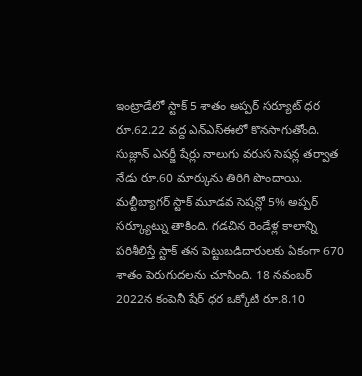ఇంట్రాడేలో స్టాక్ 5 శాతం అప్పర్ సర్యూట్ ధర రూ.62.22 వద్ద ఎన్ఎస్ఈలో కొనసాగుతోంది.
సుజ్లాన్ ఎనర్జీ షేర్లు నాలుగు వరుస సెషన్ల తర్వాత నేడు రూ.60 మార్కును తిరిగి పొందాయి. మల్టీబ్యాగర్ స్టాక్ మూడవ సెషన్లో 5% అప్పర్ సర్క్యూట్ను తాకింది. గడచిన రెండేళ్ల కాలాన్ని పరిశీలిస్తే స్టాక్ తన పెట్టుబడిదారులకు ఏకంగా 670 శాతం పెరుగుదలను చూసింది. 18 నవంబర్ 2022న కంపెనీ షేర్ ధర ఒక్కోటి రూ.8.10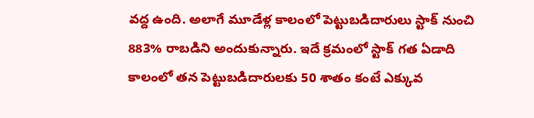వద్ద ఉంది. అలాగే మూడేళ్ల కాలంలో పెట్టుబడిదారులు స్టాక్ నుంచి 883% రాబడిని అందుకున్నారు. ఇదే క్రమంలో స్టాక్ గత ఏడాది కాలంలో తన పెట్టుబడిదారులకు 50 శాతం కంటే ఎక్కువ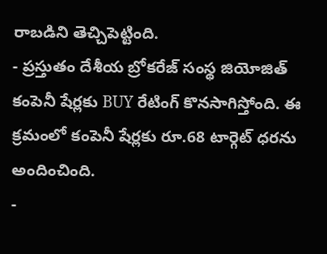రాబడిని తెచ్చిపెట్టింది.
- ప్రస్తుతం దేశీయ బ్రోకరేజ్ సంస్థ జియోజిత్ కంపెనీ షేర్లకు BUY రేటింగ్ కొనసాగిస్తోంది. ఈ క్రమంలో కంపెనీ షేర్లకు రూ.68 టార్గెట్ ధరను అందించింది.
-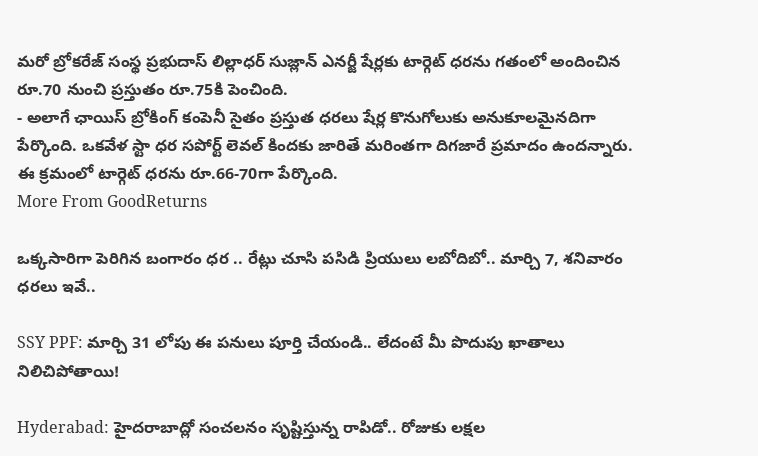మరో బ్రోకరేజ్ సంస్థ ప్రభుదాస్ లిల్లాధర్ సుజ్లాన్ ఎనర్జీ షేర్లకు టార్గెట్ ధరను గతంలో అందించిన రూ.70 నుంచి ప్రస్తుతం రూ.75కి పెంచింది.
- అలాగే ఛాయిస్ బ్రోకింగ్ కంపెనీ సైతం ప్రస్తుత ధరలు షేర్ల కొనుగోలుకు అనుకూలమైనదిగా పేర్కొంది. ఒకవేళ స్టా ధర సపోర్ట్ లెవల్ కిందకు జారితే మరింతగా దిగజారే ప్రమాదం ఉందన్నారు. ఈ క్రమంలో టార్గెట్ ధరను రూ.66-70గా పేర్కొంది.
More From GoodReturns

ఒక్కసారిగా పెరిగిన బంగారం ధర .. రేట్లు చూసి పసిడి ప్రియులు లబోదిబో.. మార్చి 7, శనివారం ధరలు ఇవే..

SSY PPF: మార్చి 31 లోపు ఈ పనులు పూర్తి చేయండి.. లేదంటే మీ పొదుపు ఖాతాలు నిలిచిపోతాయి!

Hyderabad: హైదరాబాద్లో సంచలనం సృష్టిస్తున్న రాపిడో.. రోజుకు లక్షల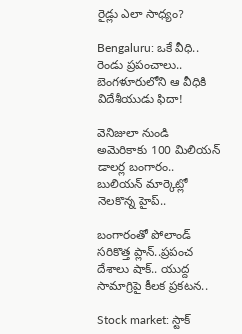రైడ్లు ఎలా సాధ్యం?

Bengaluru: ఒకే వీధి.. రెండు ప్రపంచాలు.. బెంగళూరులోని ఆ వీధికి విదేశీయుడు ఫిదా!

వెనిజులా నుండి అమెరికాకు 100 మిలియన్ డాలర్ల బంగారం.. బులియన్ మార్కెట్లో నెలకొన్న హైప్..

బంగారంతో పోలాండ్ సరికొత్త ప్లాన్..ప్రపంచ దేశాలు షాక్.. యుద్ద సామాగ్రిపై కీలక ప్రకటన..

Stock market: స్టాక్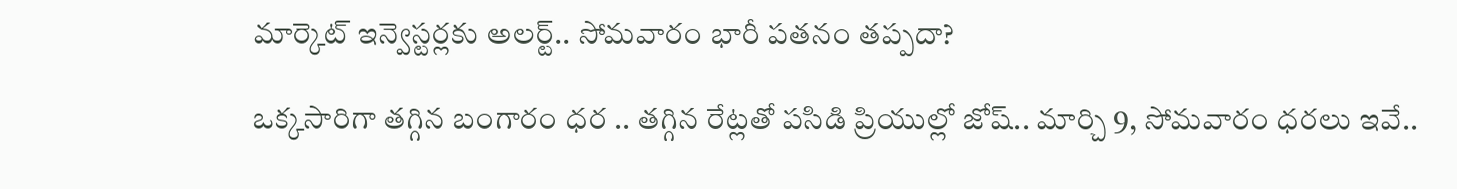మార్కెట్ ఇన్వెస్టర్లకు అలర్ట్.. సోమవారం భారీ పతనం తప్పదా?

ఒక్కసారిగా తగ్గిన బంగారం ధర .. తగ్గిన రేట్లతో పసిడి ప్రియుల్లో జోష్.. మార్చి 9, సోమవారం ధరలు ఇవే..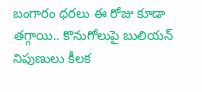బంగారం ధరలు ఈ రోజు కూడా తగ్గాయి.. కొనుగోలుపై బులియన్ నిపుణులు కీలక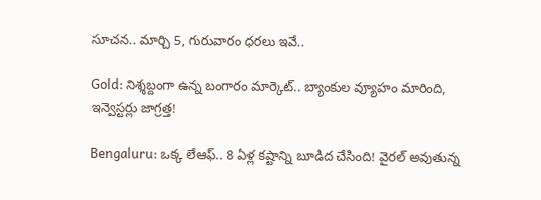సూచన.. మార్చి 5, గురువారం ధరలు ఇవే..

Gold: నిశ్శబ్దంగా ఉన్న బంగారం మార్కెట్.. బ్యాంకుల వ్యూహం మారింది, ఇన్వెస్టర్లు జాగ్రత్త!

Bengaluru: ఒక్క లేఆఫ్.. 8 ఏళ్ల కష్టాన్ని బూడిద చేసింది! వైరల్ అవుతున్న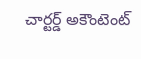చార్టర్డ్ అకౌంటెంట్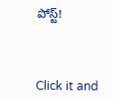పోస్ట్!



Click it and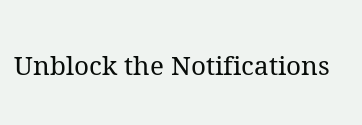Unblock the Notifications